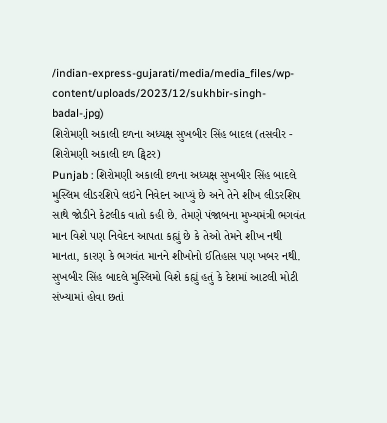/indian-express-gujarati/media/media_files/wp-content/uploads/2023/12/sukhbir-singh-badal-.jpg)
શિરોમણી અકાલી દળના અધ્યક્ષ સુખબીર સિંહ બાદલ (તસવીર - શિરોમણી અકાલી દળ ટ્વિટર)
Punjab : શિરોમણી અકાલી દળના અધ્યક્ષ સુખબીર સિંહ બાદલે મુસ્લિમ લીડરશિપે લઇને નિવેદન આપ્યું છે અને તેને શીખ લીડરશિપ સાથે જોડીને કેટલીક વાતો કહી છે. તેમણે પંજાબના મુખ્યમંત્રી ભગવંત માન વિશે પણ નિવેદન આપતા કહ્યું છે કે તેઓ તેમને શીખ નથી માનતા, કારણ કે ભગવંત માનને શીખોનો ઈતિહાસ પણ ખબર નથી. સુખબીર સિંહ બાદલે મુસ્લિમો વિશે કહ્યું હતું કે દેશમાં આટલી મોટી સંખ્યામાં હોવા છતાં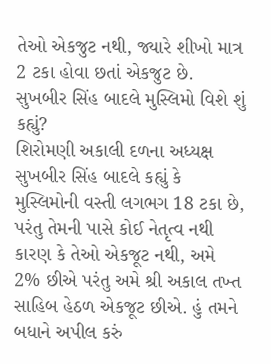તેઓ એકજુટ નથી, જ્યારે શીખો માત્ર 2 ટકા હોવા છતાં એકજુટ છે.
સુખબીર સિંહ બાદલે મુસ્લિમો વિશે શું કહ્યું?
શિરોમણી અકાલી દળના અધ્યક્ષ સુખબીર સિંહ બાદલે કહ્યું કે મુસ્લિમોની વસ્તી લગભગ 18 ટકા છે, પરંતુ તેમની પાસે કોઈ નેતૃત્વ નથી કારણ કે તેઓ એકજૂટ નથી, અમે 2% છીએ પરંતુ અમે શ્રી અકાલ તખ્ત સાહિબ હેઠળ એકજૂટ છીએ. હું તમને બધાને અપીલ કરું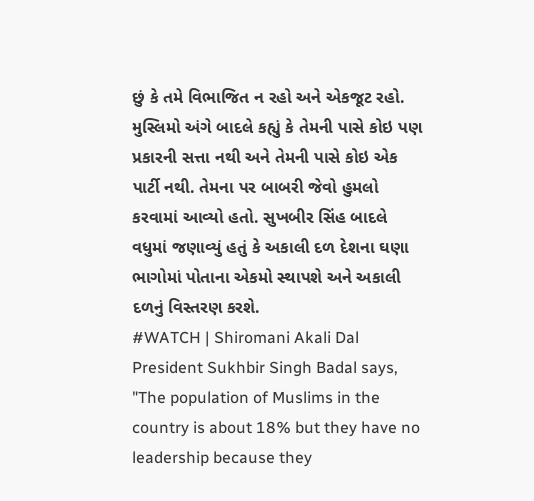છું કે તમે વિભાજિત ન રહો અને એકજૂટ રહો.
મુસ્લિમો અંગે બાદલે કહ્યું કે તેમની પાસે કોઇ પણ પ્રકારની સત્તા નથી અને તેમની પાસે કોઇ એક પાર્ટી નથી. તેમના પર બાબરી જેવો હુમલો કરવામાં આવ્યો હતો. સુખબીર સિંહ બાદલે વધુમાં જણાવ્યું હતું કે અકાલી દળ દેશના ઘણા ભાગોમાં પોતાના એકમો સ્થાપશે અને અકાલી દળનું વિસ્તરણ કરશે.
#WATCH | Shiromani Akali Dal President Sukhbir Singh Badal says, "The population of Muslims in the country is about 18% but they have no leadership because they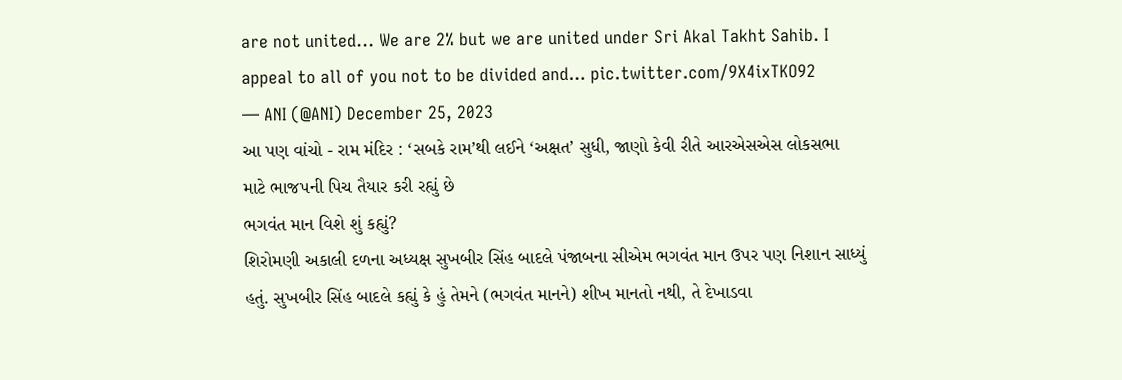are not united... We are 2% but we are united under Sri Akal Takht Sahib. I appeal to all of you not to be divided and… pic.twitter.com/9X4ixTKO92
— ANI (@ANI) December 25, 2023
આ પણ વાંચો - રામ મંદિર : ‘સબકે રામ’થી લઈને ‘અક્ષત’ સુધી, જાણો કેવી રીતે આરએસએસ લોકસભા માટે ભાજપની પિચ તૈયાર કરી રહ્યું છે
ભગવંત માન વિશે શું કહ્યું?
શિરોમણી અકાલી દળના અધ્યક્ષ સુખબીર સિંહ બાદલે પંજાબના સીએમ ભગવંત માન ઉપર પણ નિશાન સાધ્યું હતું. સુખબીર સિંહ બાદલે કહ્યું કે હું તેમને (ભગવંત માનને) શીખ માનતો નથી, તે દેખાડવા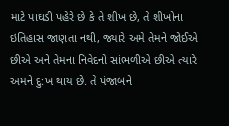માટે પાઘડી પહેરે છે કે તે શીખ છે, તે શીખોના ઇતિહાસ જાણતા નથી, જ્યારે અમે તેમને જોઈએ છીએ અને તેમના નિવેદનો સાંભળીએ છીએ ત્યારે અમને દુ:ખ થાય છે. તે પંજાબને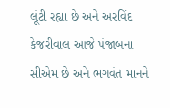લૂંટી રહ્યા છે અને અરવિંદ કેજરીવાલ આજે પંજાબના સીએમ છે અને ભગવંત માનને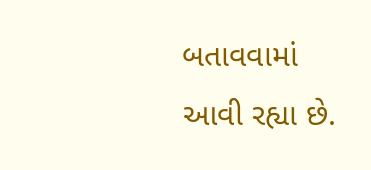બતાવવામાં આવી રહ્યા છે.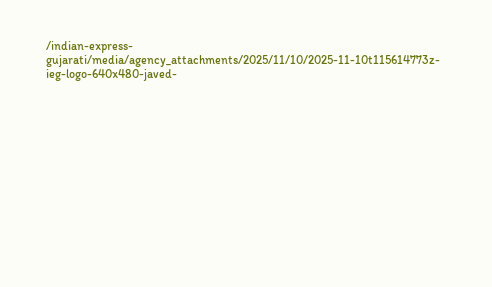/indian-express-gujarati/media/agency_attachments/2025/11/10/2025-11-10t115614773z-ieg-logo-640x480-javed-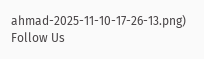ahmad-2025-11-10-17-26-13.png)
Follow Us